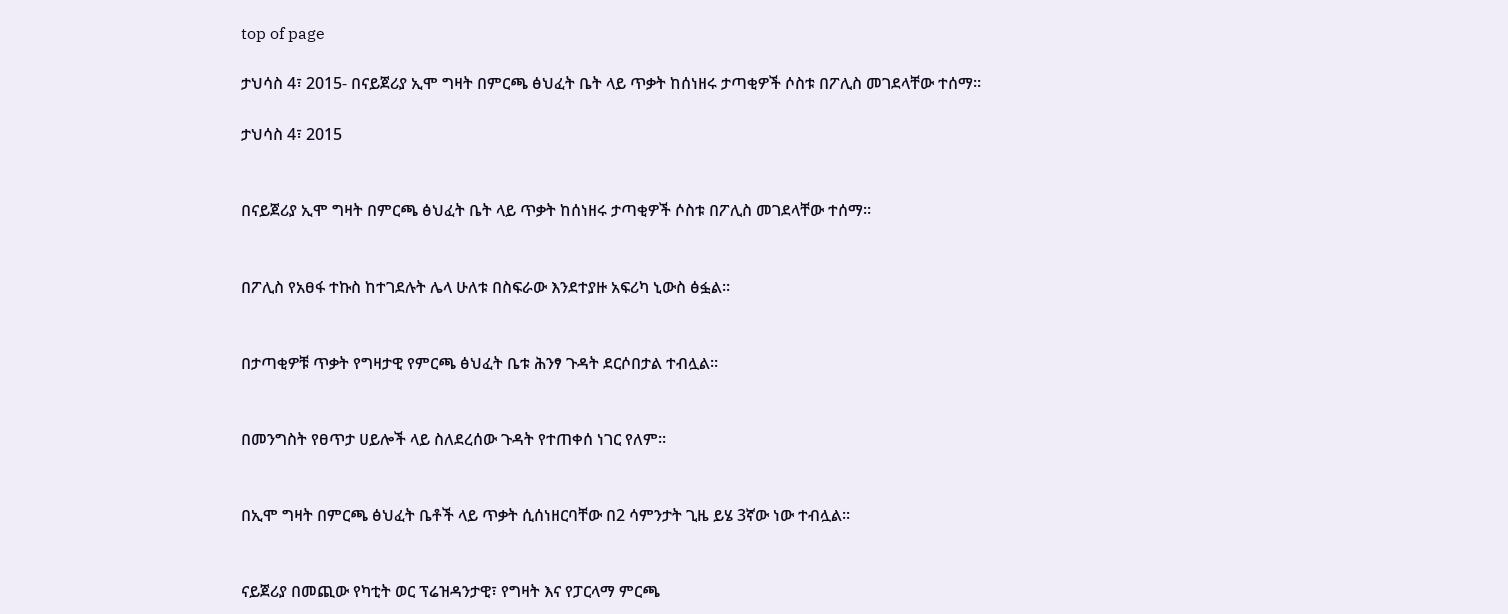top of page

ታህሳስ 4፣ 2015- በናይጀሪያ ኢሞ ግዛት በምርጫ ፅህፈት ቤት ላይ ጥቃት ከሰነዘሩ ታጣቂዎች ሶስቱ በፖሊስ መገደላቸው ተሰማ፡፡

ታህሳስ 4፣ 2015


በናይጀሪያ ኢሞ ግዛት በምርጫ ፅህፈት ቤት ላይ ጥቃት ከሰነዘሩ ታጣቂዎች ሶስቱ በፖሊስ መገደላቸው ተሰማ፡፡


በፖሊስ የአፀፋ ተኩስ ከተገደሉት ሌላ ሁለቱ በስፍራው እንደተያዙ አፍሪካ ኒውስ ፅፏል፡፡


በታጣቂዎቹ ጥቃት የግዛታዊ የምርጫ ፅህፈት ቤቱ ሕንፃ ጉዳት ደርሶበታል ተብሏል፡፡


በመንግስት የፀጥታ ሀይሎች ላይ ስለደረሰው ጉዳት የተጠቀሰ ነገር የለም፡፡


በኢሞ ግዛት በምርጫ ፅህፈት ቤቶች ላይ ጥቃት ሲሰነዘርባቸው በ2 ሳምንታት ጊዜ ይሄ 3ኛው ነው ተብሏል፡፡


ናይጀሪያ በመጪው የካቲት ወር ፕሬዝዳንታዊ፣ የግዛት እና የፓርላማ ምርጫ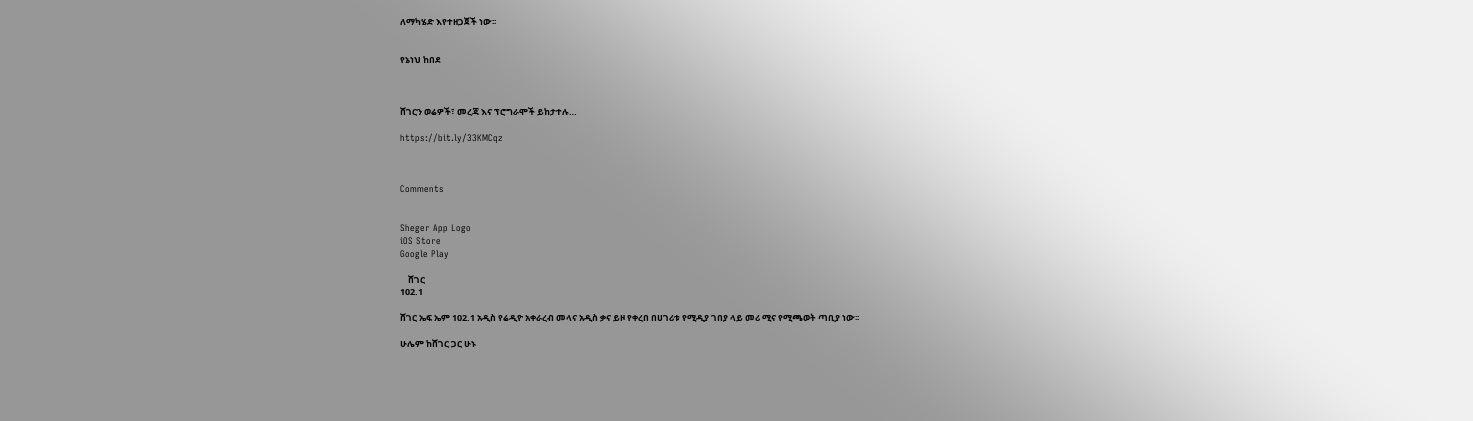ለማካሄድ እየተዘጋጀች ነው፡፡


የኔነህ ከበደ



ሸገርን ወሬዎች፣ መረጃ እና ፕሮግራሞች ይከታተሉ…

https://bit.ly/33KMCqz



Comments


Sheger App Logo
iOS Store
Google Play

    ሸገር
102.1

ሸገር ኤፍ ኤም 102.1 አዲስ የሬዲዮ አቀራረብ መላና አዲስ ቃና ይዞ የቀረበ በሀገሪቱ የሚዲያ ገበያ ላይ መሪ ሚና የሚጫወት ጣቢያ ነው፡፡

ሁሌም ከሸገር ጋር ሁኑ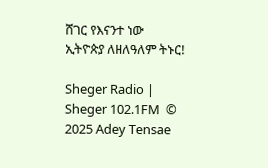ሸገር የእናንተ ነው
ኢትዮጵያ ለዘለዓለም ትኑር!

Sheger Radio | Sheger 102.1FM  © 2025 Adey Tensae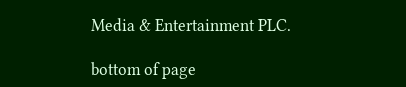Media & Entertainment PLC.

bottom of page